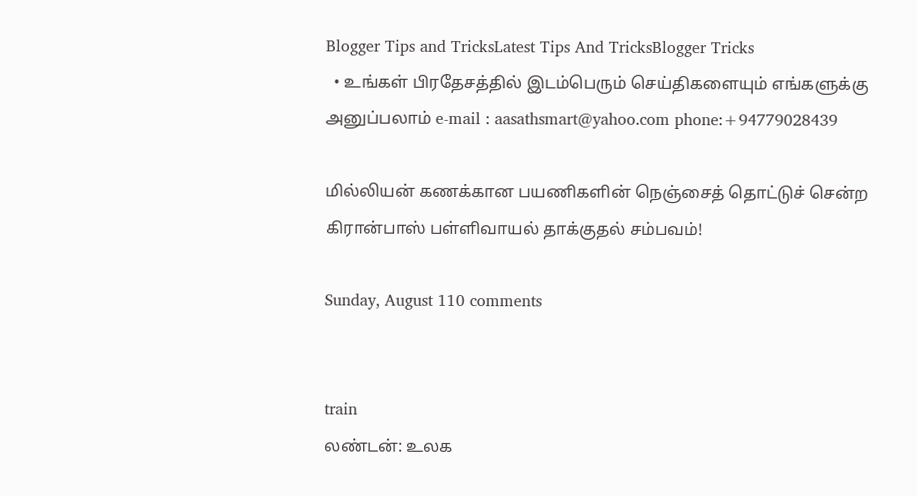Blogger Tips and TricksLatest Tips And TricksBlogger Tricks
  • உங்கள் பிரதேசத்தில் இடம்பெரும் செய்திகளையும் எங்களுக்கு அனுப்பலாம் e-mail : aasathsmart@yahoo.com phone:+94779028439

மில்லியன் கணக்கான பயணிகளின் நெஞ்சைத் தொட்டுச் சென்ற கிரான்பாஸ் பள்ளிவாயல் தாக்குதல் சம்பவம்!

Sunday, August 110 comments


train
லண்டன்: உலக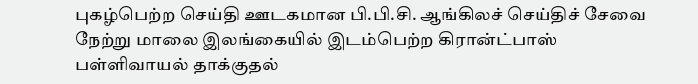புகழ்பெற்ற செய்தி ஊடகமான பி.பி.சி. ஆங்கிலச் செய்திச் சேவை நேற்று மாலை இலங்கையில் இடம்பெற்ற கிரான்ட்பாஸ் பள்ளிவாயல் தாக்குதல்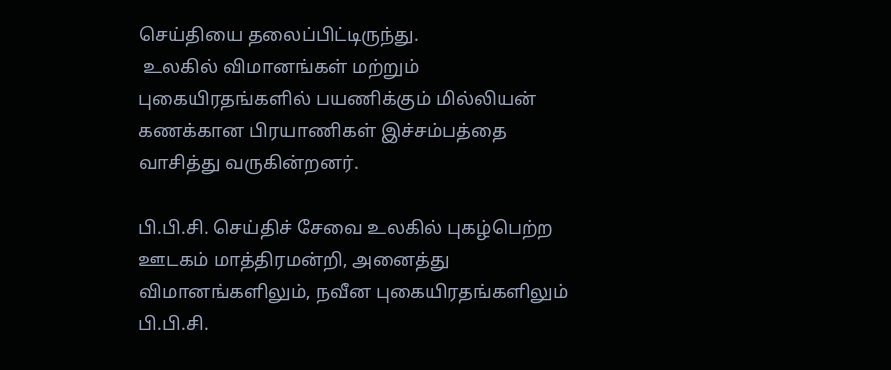செய்தியை தலைப்பிட்டிருந்து.
 உலகில் விமானங்கள் மற்றும் புகையிரதங்களில் பயணிக்கும் மில்லியன் கணக்கான பிரயாணிகள் இச்சம்பத்தை வாசித்து வருகின்றனர்.

பி.பி.சி. செய்திச் சேவை உலகில் புகழ்பெற்ற ஊடகம் மாத்திரமன்றி, அனைத்து விமானங்களிலும், நவீன புகையிரதங்களிலும் பி.பி.சி.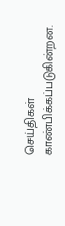செய்திகள் காண்பிக்கப்படுகின்றன.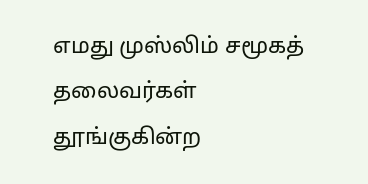எமது முஸ்லிம் சமூகத் தலைவர்கள் தூங்குகின்ற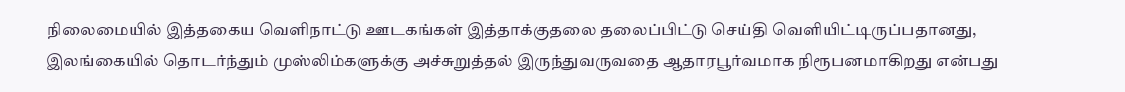நிலைமையில் இத்தகைய வெளிநாட்டு ஊடகங்கள் இத்தாக்குதலை தலைப்பிட்டு செய்தி வெளியிட்டிருப்பதானது, இலங்கையில் தொடர்ந்தும் முஸ்லிம்களுக்கு அச்சுறுத்தல் இருந்துவருவதை ஆதாரபூர்வமாக நிரூபனமாகிறது என்பது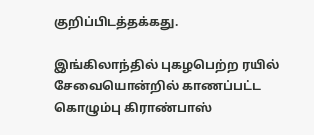குறிப்பிடத்தக்கது.

இங்கிலாந்தில் புகழபெற்ற ரயில் சேவையொன்றில் காணப்பட்ட கொழும்பு கிராண்பாஸ்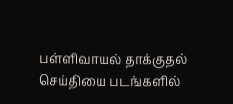பள்ளிவாயல் தாக்குதல் செய்தியை படங்களில்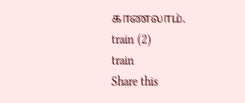காணலாம்.
train (2)
train
Share this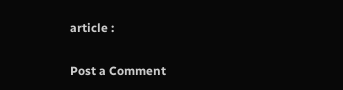article :

Post a Comment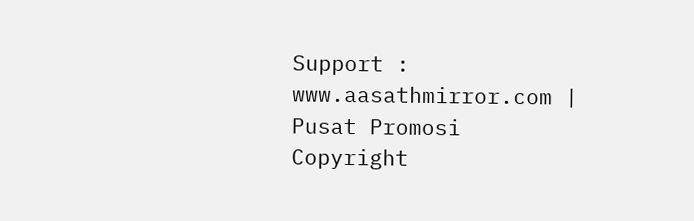Support : www.aasathmirror.com | Pusat Promosi
Copyright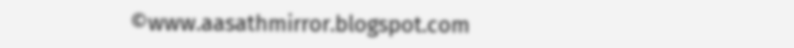©www.aasathmirror.blogspot.com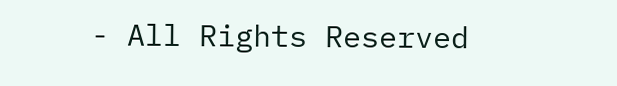- All Rights Reserved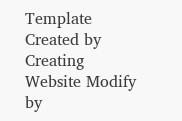Template Created by Creating Website Modify by